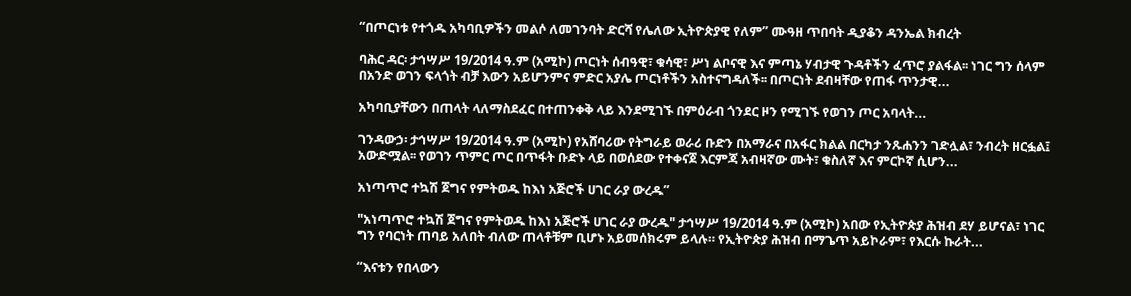“በጦርነቱ የተጎዱ አካባቢዎችን መልሶ ለመገንባት ድርሻ የሌለው ኢትዮጵያዊ የለም” ሙዓዘ ጥበባት ዲያቆን ዳንኤል ክብረት

ባሕር ዳር፡ ታኅሣሥ 19/2014 ዓ.ም (አሚኮ) ጦርነት ሰብዓዊ፣ ቁሳዊ፣ ሥነ ልቦናዊ እና ምጣኔ ሃብታዊ ጉዳቶችን ፈጥሮ ያልፋል፡፡ ነገር ግን ሰላም በአንድ ወገን ፍላጎት ብቻ እውን አይሆንምና ምድር አያሌ ጦርነቶችን አስተናግዳለች፡፡ በጦርነት ደብዛቸው የጠፋ ጥንታዊ...

አካባቢያቸውን በጠላት ላለማስደፈር በተጠንቀቅ ላይ እንደሚገኙ በምዕራብ ጎንደር ዞን የሚገኙ የወገን ጦር አባላት...

ገንዳውኃ፡ ታኅሣሥ 19/2014 ዓ.ም (አሚኮ) የአሸባሪው የትግራይ ወራሪ ቡድን በአማራና በአፋር ክልል በርካታ ንጹሐንን ገድሏል፣ ንብረት ዘርፏል፤ አውድሟል፡፡ የወገን ጥምር ጦር በጥፋት ቡድኑ ላይ በወሰደው የተቀናጀ እርምጃ አብዛኛው ሙት፣ ቁስለኛ እና ምርኮኛ ሲሆን...

አነጣጥሮ ተኳሽ ጀግና የምትወዱ ከእነ አጅሮች ሀገር ራያ ውረዱ”

"አነጣጥሮ ተኳሽ ጀግና የምትወዱ ከእነ አጅሮች ሀገር ራያ ውረዱ" ታኅሣሥ 19/2014 ዓ.ም (አሚኮ) አበው የኢትዮጵያ ሕዝብ ደሃ ይሆናል፣ ነገር ግን የባርነት ጠባይ አለበት ብለው ጠላቶቹም ቢሆኑ አይመሰክሩም ይላሉ። የኢትዮጵያ ሕዝብ በማጌጥ አይኮራም፣ የእርሱ ኩራት...

“እናቱን የበላውን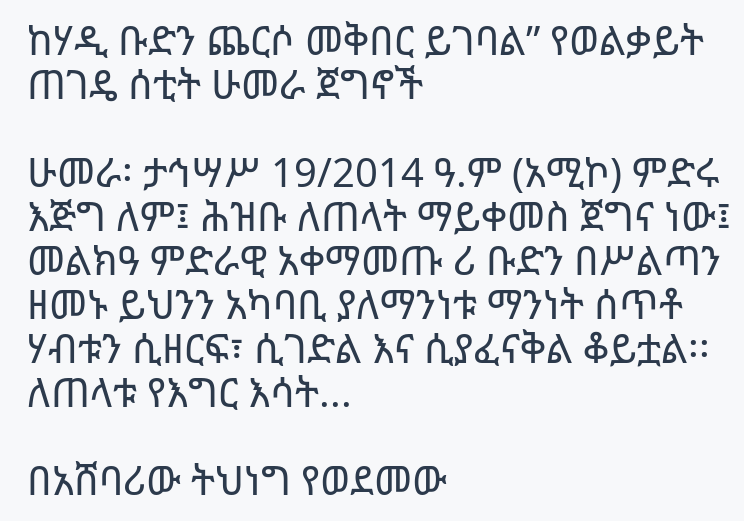ከሃዲ ቡድን ጨርሶ መቅበር ይገባል” የወልቃይት ጠገዴ ሰቲት ሁመራ ጀግኖች

ሁመራ፡ ታኅሣሥ 19/2014 ዓ.ም (አሚኮ) ምድሩ እጅግ ለም፤ ሕዝቡ ለጠላት ማይቀመስ ጀግና ነው፤ መልክዓ ምድራዊ አቀማመጡ ሪ ቡድን በሥልጣን ዘመኑ ይህንን አካባቢ ያለማንነቱ ማንነት ሰጥቶ ሃብቱን ሲዘርፍ፣ ሲገድል እና ሲያፈናቅል ቆይቷል፡፡ ለጠላቱ የእግር እሳት...

በአሸባሪው ትህነግ የወደመው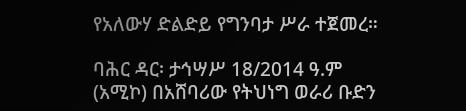የአለውሃ ድልድይ የግንባታ ሥራ ተጀመረ።

ባሕር ዳር፡ ታኅሣሥ 18/2014 ዓ.ም (አሚኮ) በአሸባሪው የትህነግ ወራሪ ቡድን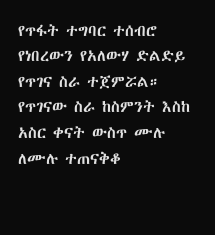የጥፋት ተግባር ተሰብሮ የነበረውን የአለውሃ ድልድይ የጥገና ስራ ተጀምሯል። የጥገናው ስራ ከስምንት እስከ አስር ቀናት ውስጥ ሙሉ ለሙሉ ተጠናቅቆ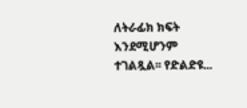ለትራፊክ ክፍት እንደሚሆንም ተገልጿል፡፡ የድልድዩ...